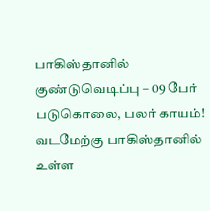பாகிஸ்தானில் குண்டுவெடிப்பு – 09 பேர் படுகொலை, பலர் காயம்!
வடமேற்கு பாகிஸ்தானில் உள்ள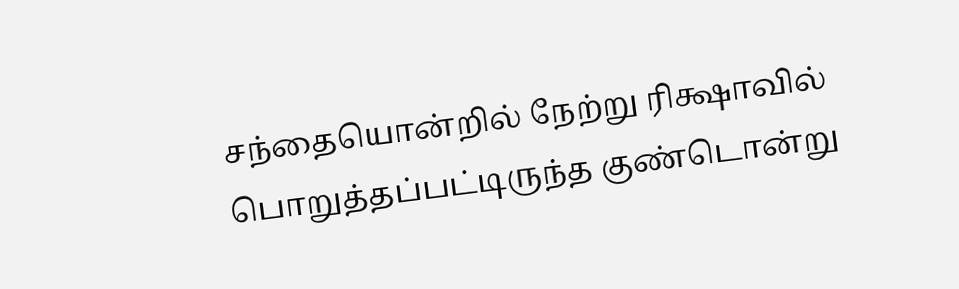சந்தையொன்றில் நேற்று ரிக்ஷாவில் பொறுத்தப்பட்டிருந்த குண்டொன்று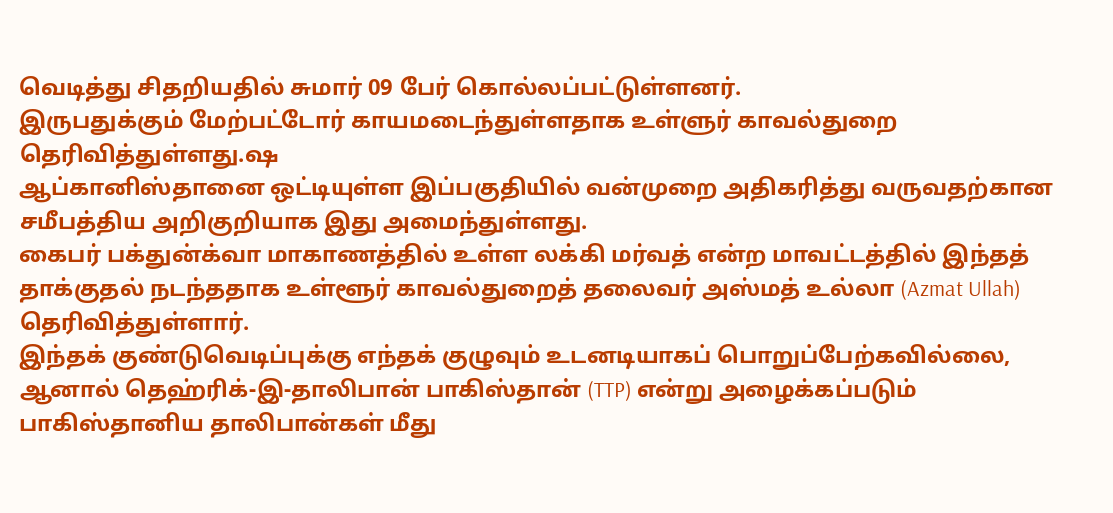வெடித்து சிதறியதில் சுமார் 09 பேர் கொல்லப்பட்டுள்ளனர்.
இருபதுக்கும் மேற்பட்டோர் காயமடைந்துள்ளதாக உள்ளுர் காவல்துறை தெரிவித்துள்ளது.ஷ
ஆப்கானிஸ்தானை ஒட்டியுள்ள இப்பகுதியில் வன்முறை அதிகரித்து வருவதற்கான சமீபத்திய அறிகுறியாக இது அமைந்துள்ளது.
கைபர் பக்துன்க்வா மாகாணத்தில் உள்ள லக்கி மர்வத் என்ற மாவட்டத்தில் இந்தத் தாக்குதல் நடந்ததாக உள்ளூர் காவல்துறைத் தலைவர் அஸ்மத் உல்லா (Azmat Ullah) தெரிவித்துள்ளார்.
இந்தக் குண்டுவெடிப்புக்கு எந்தக் குழுவும் உடனடியாகப் பொறுப்பேற்கவில்லை, ஆனால் தெஹ்ரிக்-இ-தாலிபான் பாகிஸ்தான் (TTP) என்று அழைக்கப்படும் பாகிஸ்தானிய தாலிபான்கள் மீது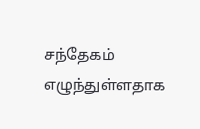சந்தேகம் எழுந்துள்ளதாக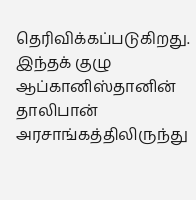தெரிவிக்கப்படுகிறது.
இந்தக் குழு ஆப்கானிஸ்தானின் தாலிபான் அரசாங்கத்திலிருந்து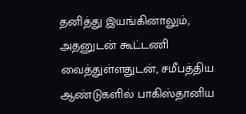தனித்து இயங்கினாலும், அதனுடன் கூட்டணி வைத்துள்ளதுடன், சமீபத்திய ஆண்டுகளில் பாகிஸ்தானிய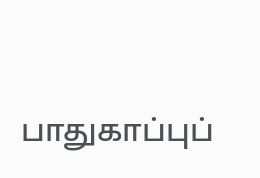பாதுகாப்புப்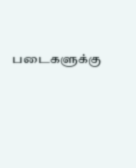படைகளுக்கு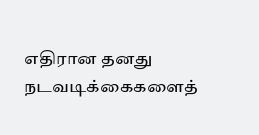எதிரான தனது நடவடிக்கைகளைத்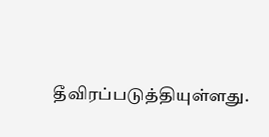தீவிரப்படுத்தியுள்ளது.